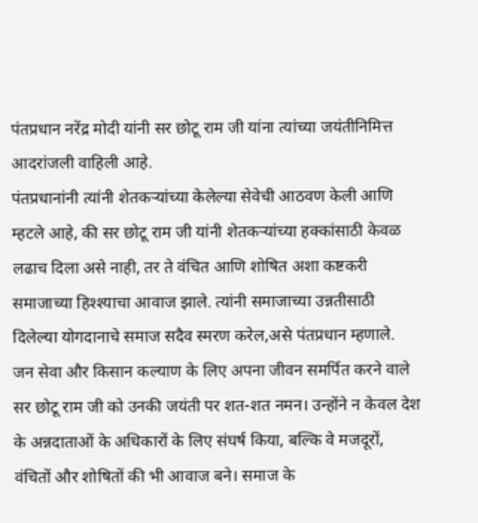पंतप्रधान नरेंद्र मोदी यांनी सर छोटू राम जी यांना त्यांच्या जयंतीनिमित्त आदरांजली वाहिली आहे.
पंतप्रधानांनी त्यांनी शेतकऱ्यांच्या केलेल्या सेवेची आठवण केली आणि म्हटले आहे, की सर छोटू राम जी यांनी शेतकऱ्यांच्या हक्कांसाठी केवळ लढाच दिला असे नाही, तर ते वंचित आणि शोषित अशा कष्टकरी समाजाच्या हिश्श्याचा आवाज झाले. त्यांनी समाजाच्या उन्नतीसाठी दिलेल्या योगदानाचे समाज सदैव स्मरण करेल,असे पंतप्रधान म्हणाले.
जन सेवा और किसान कल्याण के लिए अपना जीवन समर्पित करने वाले सर छोटू राम जी को उनकी जयंती पर शत-शत नमन। उन्होंने न केवल देश के अन्नदाताओं के अधिकारों के लिए संघर्ष किया, बल्कि वे मजदूरों, वंचितों और शोषितों की भी आवाज बने। समाज के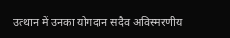उत्थान में उनका योगदान सदैव अविस्मरणीय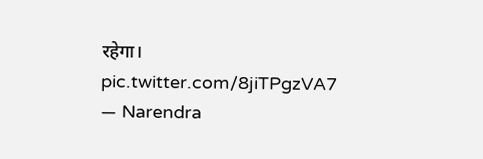रहेगा। pic.twitter.com/8jiTPgzVA7
— Narendra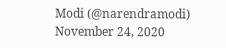Modi (@narendramodi) November 24, 2020